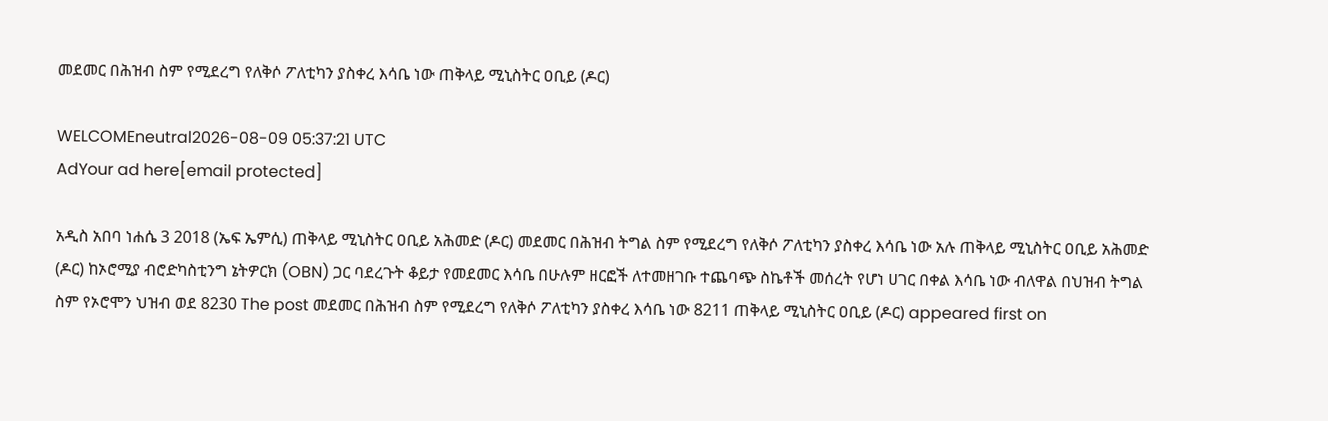መደመር በሕዝብ ስም የሚደረግ የለቅሶ ፖለቲካን ያስቀረ እሳቤ ነው ጠቅላይ ሚኒስትር ዐቢይ (ዶር)

WELCOMEneutral2026-08-09 05:37:21 UTC
AdYour ad here[email protected]

አዲስ አበባ ነሐሴ 3 2018 (ኤፍ ኤምሲ) ጠቅላይ ሚኒስትር ዐቢይ አሕመድ (ዶር) መደመር በሕዝብ ትግል ስም የሚደረግ የለቅሶ ፖለቲካን ያስቀረ እሳቤ ነው አሉ ጠቅላይ ሚኒስትር ዐቢይ አሕመድ (ዶር) ከኦሮሚያ ብሮድካስቲንግ ኔትዎርክ (OBN) ጋር ባደረጉት ቆይታ የመደመር እሳቤ በሁሉም ዘርፎች ለተመዘገቡ ተጨባጭ ስኬቶች መሰረት የሆነ ሀገር በቀል እሳቤ ነው ብለዋል በህዝብ ትግል ስም የኦሮሞን ህዝብ ወደ 8230 The post መደመር በሕዝብ ስም የሚደረግ የለቅሶ ፖለቲካን ያስቀረ እሳቤ ነው 8211 ጠቅላይ ሚኒስትር ዐቢይ (ዶር) appeared first on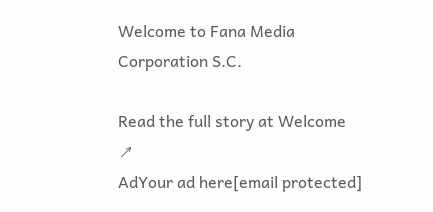Welcome to Fana Media Corporation S.C.

Read the full story at Welcome ↗
AdYour ad here[email protected]